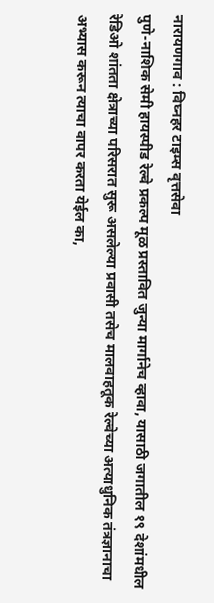नारायणगाव : विघ्नहर टाइम्स वृत्तसेवा
पुणे-नाशिक सेमी हायस्पीड रेल्वे प्रकल्प मूळ प्रस्तावित जुन्या मार्गानेच व्हावा, यासाठी जगातील १९ देशांमधील रेडिओ शांतता क्षेत्राच्या परिसरात सुरू असलेल्या प्रवासी तसेच मालवाहतूक रेल्वेच्या अत्याधुनिक तंत्रज्ञानाचा अभ्यास करून त्याचा वापर करता येईल का,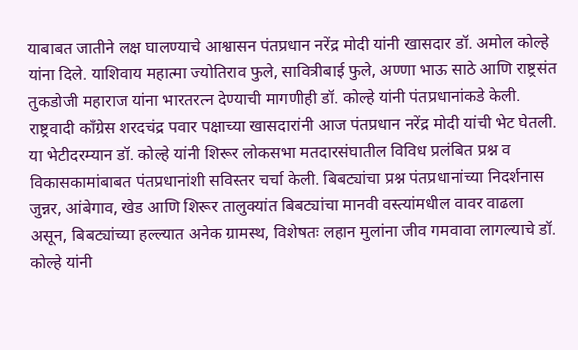याबाबत जातीने लक्ष घालण्याचे आश्वासन पंतप्रधान नरेंद्र मोदी यांनी खासदार डॉ. अमोल कोल्हे यांना दिले. याशिवाय महात्मा ज्योतिराव फुले, सावित्रीबाई फुले, अण्णा भाऊ साठे आणि राष्ट्रसंत तुकडोजी महाराज यांना भारतरत्न देण्याची मागणीही डॉ. कोल्हे यांनी पंतप्रधानांकडे केली. राष्ट्रवादी काँग्रेस शरदचंद्र पवार पक्षाच्या खासदारांनी आज पंतप्रधान नरेंद्र मोदी यांची भेट घेतली. या भेटीदरम्यान डॉ. कोल्हे यांनी शिरूर लोकसभा मतदारसंघातील विविध प्रलंबित प्रश्न व विकासकामांबाबत पंतप्रधानांशी सविस्तर चर्चा केली. बिबट्यांचा प्रश्न पंतप्रधानांच्या निदर्शनास जुन्नर, आंबेगाव, खेड आणि शिरूर तालुक्यांत बिबट्यांचा मानवी वस्त्यांमधील वावर वाढला असून, बिबट्यांच्या हल्ल्यात अनेक ग्रामस्थ, विशेषतः लहान मुलांना जीव गमवावा लागल्याचे डॉ. कोल्हे यांनी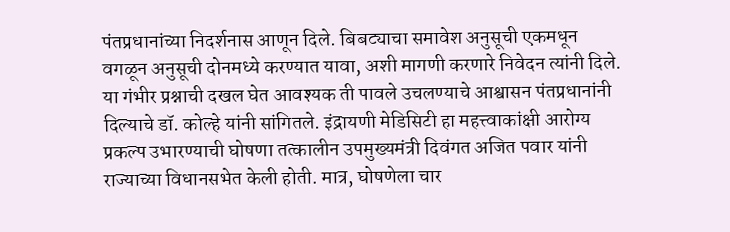पंतप्रधानांच्या निदर्शनास आणून दिले. बिबट्याचा समावेश अनुसूची एकमधून वगळून अनुसूची दोनमध्ये करण्यात यावा, अशी मागणी करणारे निवेदन त्यांनी दिले. या गंभीर प्रश्नाची दखल घेत आवश्यक ती पावले उचलण्याचे आश्वासन पंतप्रधानांनी दिल्याचे डॉ. कोल्हे यांनी सांगितले. इंद्रायणी मेडिसिटी हा महत्त्वाकांक्षी आरोग्य प्रकल्प उभारण्याची घोषणा तत्कालीन उपमुख्यमंत्री दिवंगत अजित पवार यांनी राज्याच्या विधानसभेत केली होती. मात्र, घोषणेला चार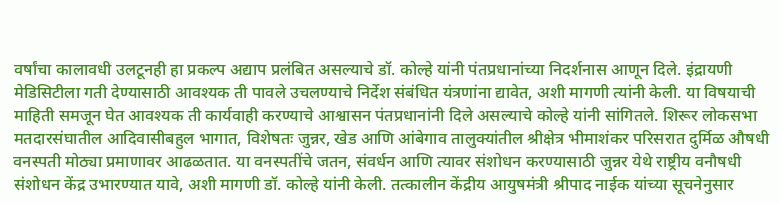वर्षांचा कालावधी उलटूनही हा प्रकल्प अद्याप प्रलंबित असल्याचे डॉ. कोल्हे यांनी पंतप्रधानांच्या निदर्शनास आणून दिले. इंद्रायणी मेडिसिटीला गती देण्यासाठी आवश्यक ती पावले उचलण्याचे निर्देश संबंधित यंत्रणांना द्यावेत, अशी मागणी त्यांनी केली. या विषयाची माहिती समजून घेत आवश्यक ती कार्यवाही करण्याचे आश्वासन पंतप्रधानांनी दिले असल्याचे कोल्हे यांनी सांगितले. शिरूर लोकसभा मतदारसंघातील आदिवासीबहुल भागात, विशेषतः जुन्नर, खेड आणि आंबेगाव तालुक्यांतील श्रीक्षेत्र भीमाशंकर परिसरात दुर्मिळ औषधी वनस्पती मोठ्या प्रमाणावर आढळतात. या वनस्पतींचे जतन, संवर्धन आणि त्यावर संशोधन करण्यासाठी जुन्नर येथे राष्ट्रीय वनौषधी संशोधन केंद्र उभारण्यात यावे, अशी मागणी डॉ. कोल्हे यांनी केली. तत्कालीन केंद्रीय आयुषमंत्री श्रीपाद नाईक यांच्या सूचनेनुसार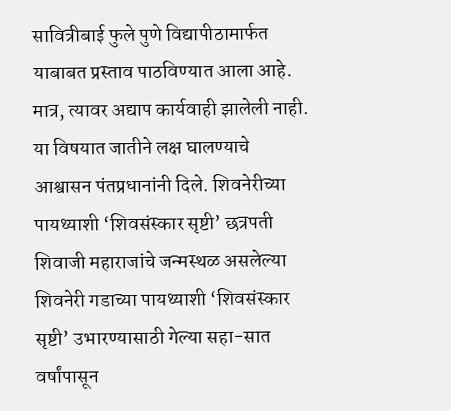सावित्रीबाई फुले पुणे विद्यापीठामार्फत याबाबत प्रस्ताव पाठविण्यात आला आहे. मात्र, त्यावर अद्याप कार्यवाही झालेली नाही. या विषयात जातीने लक्ष घालण्याचे आश्वासन पंतप्रधानांनी दिले. शिवनेरीच्या पायथ्याशी ‘शिवसंस्कार सृष्टी’ छत्रपती शिवाजी महाराजांचे जन्मस्थळ असलेल्या शिवनेरी गडाच्या पायथ्याशी ‘शिवसंस्कार सृष्टी’ उभारण्यासाठी गेल्या सहा-सात वर्षांपासून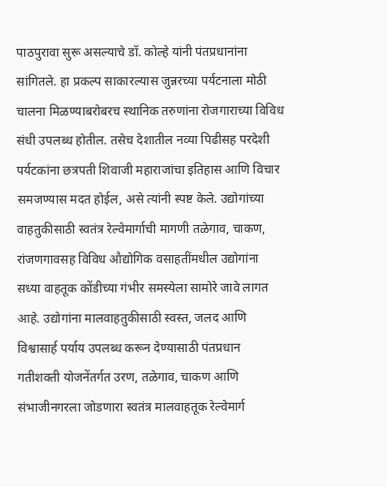पाठपुरावा सुरू असल्याचे डॉ. कोल्हे यांनी पंतप्रधानांना सांगितले. हा प्रकल्प साकारल्यास जुन्नरच्या पर्यटनाला मोठी चालना मिळण्याबरोबरच स्थानिक तरुणांना रोजगाराच्या विविध संधी उपलब्ध होतील. तसेच देशातील नव्या पिढीसह परदेशी पर्यटकांना छत्रपती शिवाजी महाराजांचा इतिहास आणि विचार समजण्यास मदत होईल, असे त्यांनी स्पष्ट केले. उद्योगांच्या वाहतुकीसाठी स्वतंत्र रेल्वेमार्गाची मागणी तळेगाव, चाकण, रांजणगावसह विविध औद्योगिक वसाहतींमधील उद्योगांना सध्या वाहतूक कोंडीच्या गंभीर समस्येला सामोरे जावे लागत आहे. उद्योगांना मालवाहतुकीसाठी स्वस्त, जलद आणि विश्वासार्ह पर्याय उपलब्ध करून देण्यासाठी पंतप्रधान गतीशक्ती योजनेंतर्गत उरण, तळेगाव, चाकण आणि संभाजीनगरला जोडणारा स्वतंत्र मालवाहतूक रेल्वेमार्ग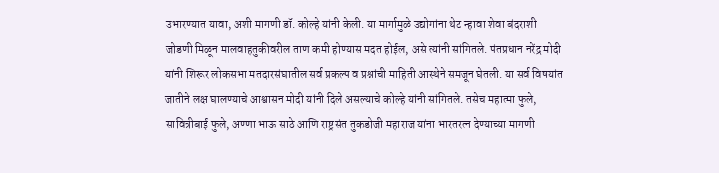उभारण्यात यावा, अशी मागणी डॉ. कोल्हे यांनी केली. या मार्गामुळे उद्योगांना थेट न्हावा शेवा बंदराशी जोडणी मिळून मालवाहतुकीवरील ताण कमी होण्यास मदत होईल, असे त्यांनी सांगितले. पंतप्रधान नरेंद्र मोदी यांनी शिरूर लोकसभा मतदारसंघातील सर्व प्रकल्प व प्रश्नांची माहिती आस्थेने समजून घेतली. या सर्व विषयांत जातीने लक्ष घालण्याचे आश्वासन मोदी यांनी दिले असल्याचे कोल्हे यांनी सांगितले. तसेच महात्मा फुले, सावित्रीबाई फुले, अण्णा भाऊ साठे आणि राष्ट्रसंत तुकडोजी महाराज यांना भारतरत्न देण्याच्या मागणी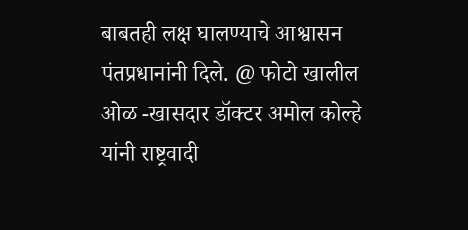बाबतही लक्ष घालण्याचे आश्वासन पंतप्रधानांनी दिले. @ फोटो खालील ओळ -खासदार डॉक्टर अमोल कोल्हे यांनी राष्ट्रवादी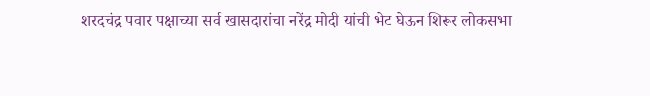शरदचंद्र पवार पक्षाच्या सर्व खासदारांचा नरेंद्र मोदी यांची भेट घेऊन शिरूर लोकसभा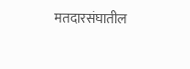मतदारसंघातील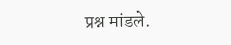प्रश्न मांडले.